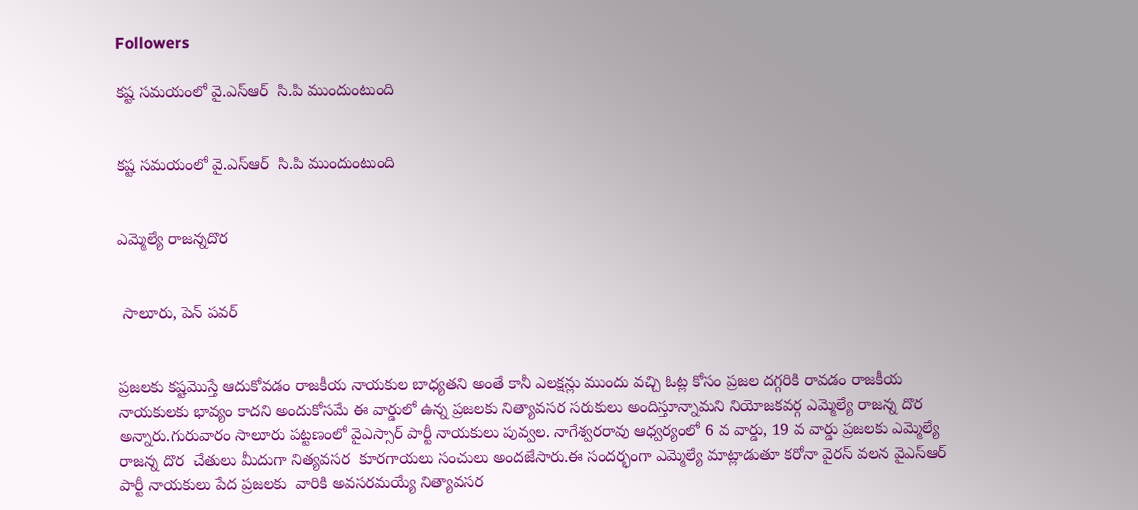Followers

కష్ట సమయంలో వై.ఎస్ఆర్  సి.పి ముందుంటుంది


కష్ట సమయంలో వై.ఎస్ఆర్  సి.పి ముందుంటుంది


ఎమ్మెల్యే రాజన్నదొర


 సాలూరు, పెన్ పవర్


ప్రజలకు కష్టమొస్తే ఆదుకోవడం రాజకీయ నాయకుల బాధ్యతని అంతే కానీ ఎలక్షన్లు ముందు వచ్చి ఓట్ల కోసం ప్రజల దగ్గరికి రావడం రాజకీయ నాయకులకు భావ్యం కాదని అందుకోసమే ఈ వార్డులో ఉన్న ప్రజలకు నిత్యావసర సరుకులు అందిస్తూన్నామని నియోజకవర్గ ఎమ్మెల్యే రాజన్న దొర అన్నారు.గురువారం సాలూరు పట్టణంలో వైఎస్సార్ పార్టీ నాయకులు పువ్వల. నాగేశ్వరరావు ఆధ్వర్యంలో 6 వ వార్డు, 19 వ వార్డు ప్రజలకు ఎమ్మెల్యే రాజన్న దొర  చేతులు మీదుగా నిత్యవసర  కూరగాయలు సంచులు అందజేసారు.ఈ సందర్భంగా ఎమ్మెల్యే మాట్లాడుతూ కరోనా వైరస్ వలన వైఎస్ఆర్ పార్టీ నాయకులు పేద ప్రజలకు  వారికి అవసరమయ్యే నిత్యావసర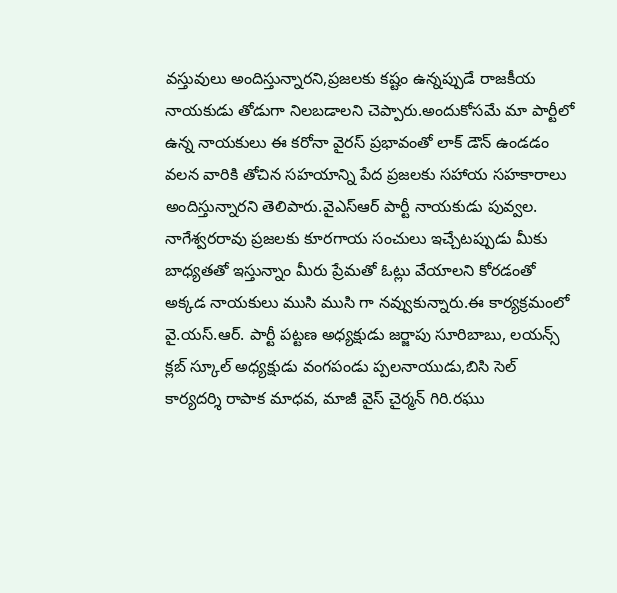వస్తువులు అందిస్తున్నారని,ప్రజలకు కష్టం ఉన్నప్పుడే రాజకీయ నాయకుడు తోడుగా నిలబడాలని చెప్పారు.అందుకోసమే మా పార్టీలో ఉన్న నాయకులు ఈ కరోనా వైరస్ ప్రభావంతో లాక్ డౌన్ ఉండడం వలన వారికి తోచిన సహయాన్ని పేద ప్రజలకు సహాయ సహకారాలు అందిస్తున్నారని తెలిపారు.వైఎస్ఆర్ పార్టీ నాయకుడు పువ్వల. నాగేశ్వరరావు ప్రజలకు కూరగాయ సంచులు ఇచ్చేటప్పుడు మీకు బాధ్యతతో ఇస్తున్నాం మీరు ప్రేమతో ఓట్లు వేయాలని కోరడంతో అక్కడ నాయకులు ముసి ముసి గా నవ్వుకున్నారు.ఈ కార్యక్రమంలో వై.యస్.ఆర్. పార్టీ పట్టణ అధ్యక్షుడు జర్జాపు సూరిబాబు, లయన్స్ క్లబ్ స్కూల్ అధ్యక్షుడు వంగపండు ప్పలనాయుడు,బిసి సెల్ కార్యదర్శి రాపాక మాధవ, మాజీ వైస్ చైర్మన్ గిరి.రఘు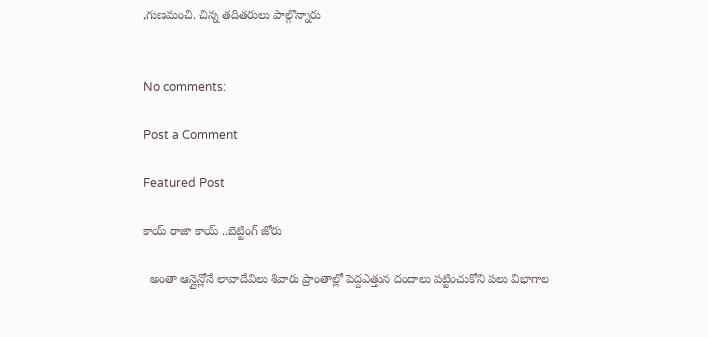,గుణమంచి. చిన్న తదితరులు పాల్గొన్నారు


No comments:

Post a Comment

Featured Post

కాయ్ రాజా కాయ్ ..బెట్టింగ్ జోరు

  అంతా ఆన్లైన్లోనే లావాదేవిలు శివారు ప్రాంతాల్లో పెద్దఎత్తున దందాలు పట్టించుకోని పలు విభాగాల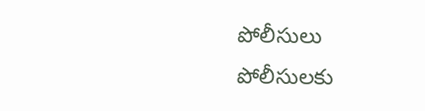పోలీసులు పోలీసులకు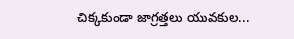చిక్కకుండా జాగ్రత్తలు యువకుల...